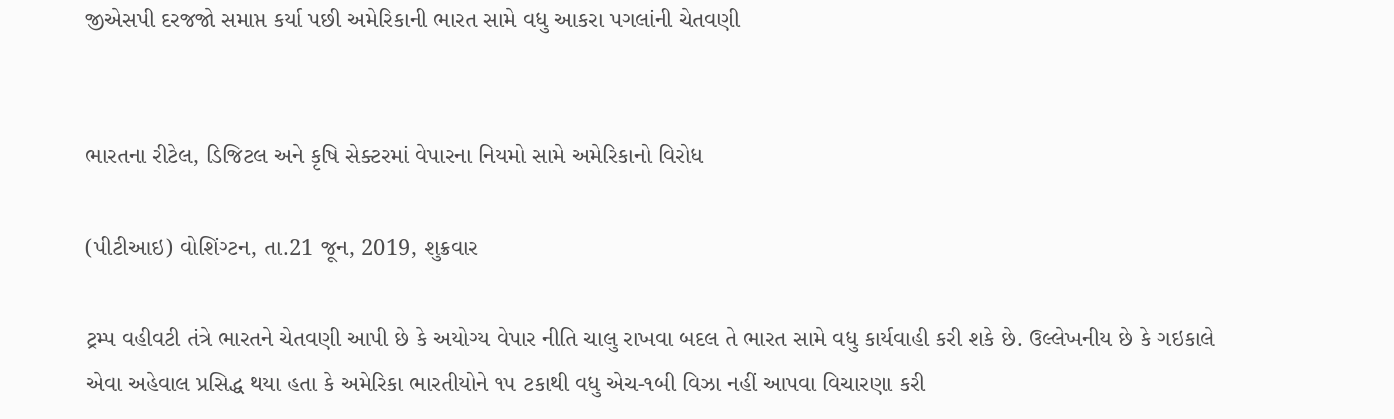જીએસપી દરજજો સમાપ્ત કર્યા પછી અમેરિકાની ભારત સામે વધુ આકરા પગલાંની ચેતવણી


ભારતના રીટેલ, ડિજિટલ અને કૃષિ સેક્ટરમાં વેપારના નિયમો સામે અમેરિકાનો વિરોધ

(પીટીઆઇ) વોશિંગ્ટન, તા.21 જૂન, 2019, શુક્રવાર

ટ્રમ્પ વહીવટી તંત્રે ભારતને ચેતવણી આપી છે કે અયોગ્ય વેપાર નીતિ ચાલુ રાખવા બદલ તે ભારત સામે વધુ કાર્યવાહી કરી શકે છે. ઉલ્લેખનીય છે કે ગઇકાલે એવા અહેવાલ પ્રસિદ્ધ થયા હતા કે અમેરિકા ભારતીયોને ૧૫ ટકાથી વધુ એચ-૧બી વિઝા નહીં આપવા વિચારણા કરી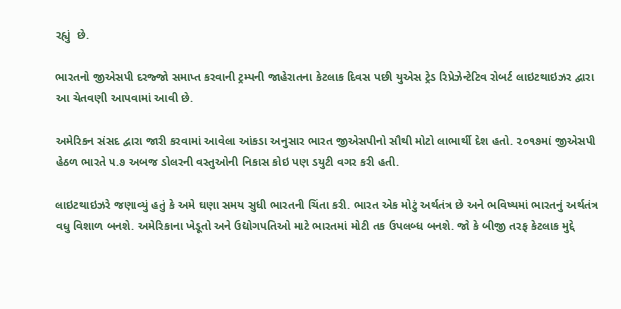રહ્યું  છે.

ભારતનો જીએસપી દરજ્જો સમાપ્ત કરવાની ટ્રમ્પની જાહેરાતના કેટલાક દિવસ પછી યુએસ ટ્રેડ રિપ્રેઝેન્ટેટિવ રોબર્ટ લાઇટથાઇઝર દ્વારા આ ચેતવણી આપવામાં આવી છે.

અમેરિકન સંસદ દ્વારા જારી કરવામાં આવેલા આંકડા અનુસાર ભારત જીએસપીનો સૌથી મોટો લાભાર્થી દેશ હતો. ૨૦૧૭માં જીએસપી હેઠળ ભારતે ૫.૭ અબજ ડોલરની વસ્તુઓની નિકાસ કોઇ પણ ડયુટી વગર કરી હતી.

લાઇટથાઇઝરે જણાવ્યું હતું કે અમે ઘણા સમય સુધી ભારતની ચિંતા કરી. ભારત એક મોટું અર્થતંત્ર છે અને ભવિષ્યમાં ભારતનું અર્થતંત્ર વધુ વિશાળ બનશે. અમેરિકાના ખેડૂતો અને ઉદ્યોગપતિઓ માટે ભારતમાં મોટી તક ઉપલબ્ધ બનશે. જો કે બીજી તરફ કેટલાક મુદ્દે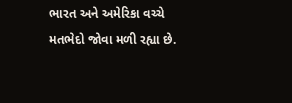ભારત અને અમેરિકા વચ્ચે મતભેદો જોવા મળી રહ્યા છે.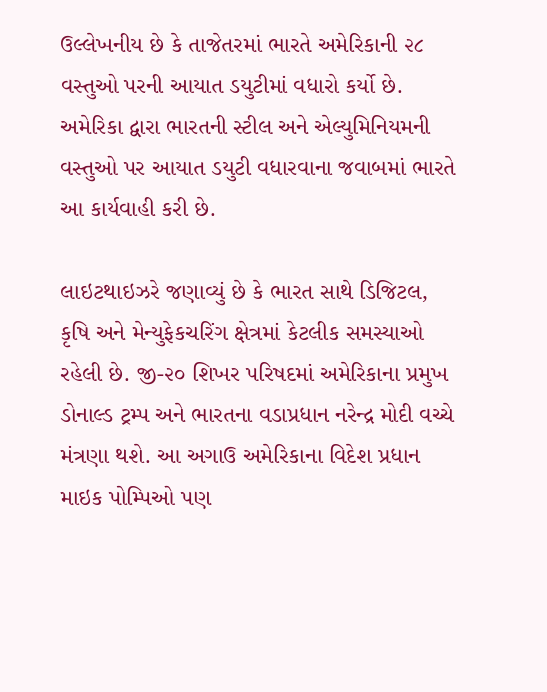ઉલ્લેખનીય છે કે તાજેતરમાં ભારતે અમેરિકાની ૨૮ વસ્તુઓ પરની આયાત ડયુટીમાં વધારો કર્યો છે. અમેરિકા દ્વારા ભારતની સ્ટીલ અને એલ્યુમિનિયમની વસ્તુઓ પર આયાત ડયુટી વધારવાના જવાબમાં ભારતે આ કાર્યવાહી કરી છે.

લાઇટથાઇઝરે જણાવ્યું છે કે ભારત સાથે ડિજિટલ, કૃષિ અને મેન્યુફેકચરિંગ ક્ષેત્રમાં કેટલીક સમસ્યાઓ રહેલી છે. જી-૨૦ શિખર પરિષદમાં અમેરિકાના પ્રમુખ ડોનાલ્ડ ટ્રમ્પ અને ભારતના વડાપ્રધાન નરેન્દ્ર મોદી વચ્ચે મંત્રણા થશે. આ અગાઉ અમેરિકાના વિદેશ પ્રધાન માઇક પોમ્પિઓ પણ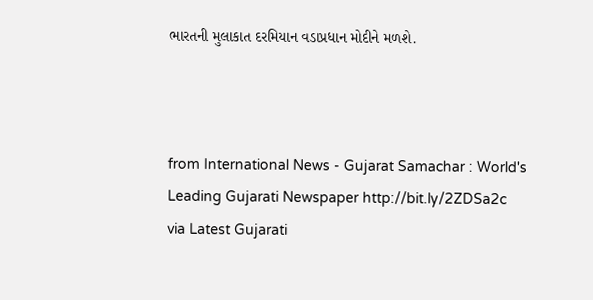ભારતની મુલાકાત દરમિયાન વડાપ્રધાન મોદીને મળશે.



from International News - Gujarat Samachar : World's Leading Gujarati Newspaper http://bit.ly/2ZDSa2c
via Latest Gujarati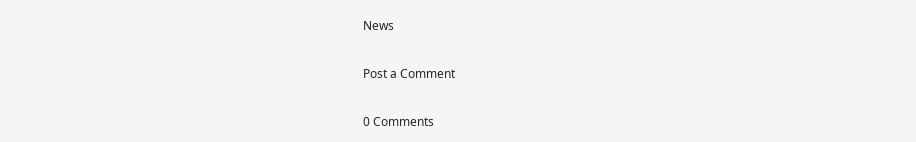News

Post a Comment

0 Comments